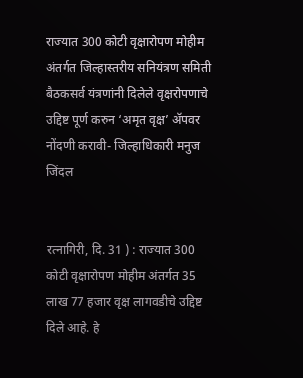राज्यात 300 कोटी वृक्षारोपण मोहीम अंतर्गत जिल्हास्तरीय सनियंत्रण समिती बैठकसर्व यंत्रणांनी दिलेले वृक्षरोपणाचे उद्दिष्ट पूर्ण करुन ‘अमृत वृक्ष’ ॲपवर नोंदणी करावी- जिल्हाधिकारी मनुज जिंदल


रत्नागिरी, दि. 31 ) : राज्यात 300 कोटी वृक्षारोपण मोहीम अंतर्गत 35 लाख 77 हजार वृक्ष लागवडीचे उद्दिष्ट दिले आहे. हे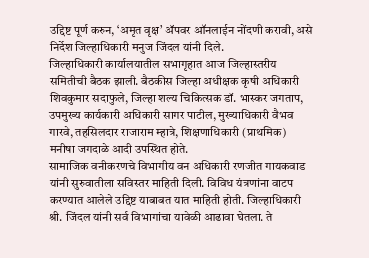उद्दिष्ट पूर्ण करुन, ‘अमृत वृक्ष’ ॲपवर ऑनलाईन नोंदणी करावी, असे निर्देश जिल्हाधिकारी मनुज जिंदल यांनी दिले.
जिल्हाधिकारी कार्यालयातील सभागृहात आज जिल्हास्तरीय समितीची बैठक झाली. बैठकीस जिल्हा अधीक्षक कृषी अधिकारी शिवकुमार सदाफुले, जिल्हा शल्य चिकित्सक डॉ. भास्कर जगताप, उपमुख्य कार्यकारी अधिकारी सागर पाटील, मुख्याधिकारी वैभव गारवे, तहसिलदार राजाराम म्हात्रे, शिक्षणाधिकारी (प्राथमिक) मनीषा जगदाळे आदी उपस्थित होते.
सामाजिक वनीकरणचे विभागीय वन अधिकारी रणजीत गायकवाड यांनी सुरुवातीला सविस्तर माहिती दिली. विविध यंत्रणांना वाटप करण्यात आलेले उद्दिष्ट याबाबत यात माहिती होती. जिल्हाधिकारी श्री. जिंदल यांनी सर्व विभागांचा यावेळी आढावा घेतला. ते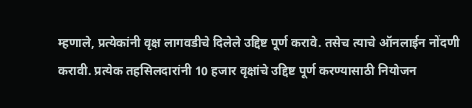म्हणाले, प्रत्येकांनी वृक्ष लागवडीचे दिलेले उद्दिष्ट पूर्ण करावे. तसेच त्याचे ऑनलाईन नोंदणी करावी. प्रत्येक तहसिलदारांनी 10 हजार वृक्षांचे उद्दिष्ट पूर्ण करण्यासाठी नियोजन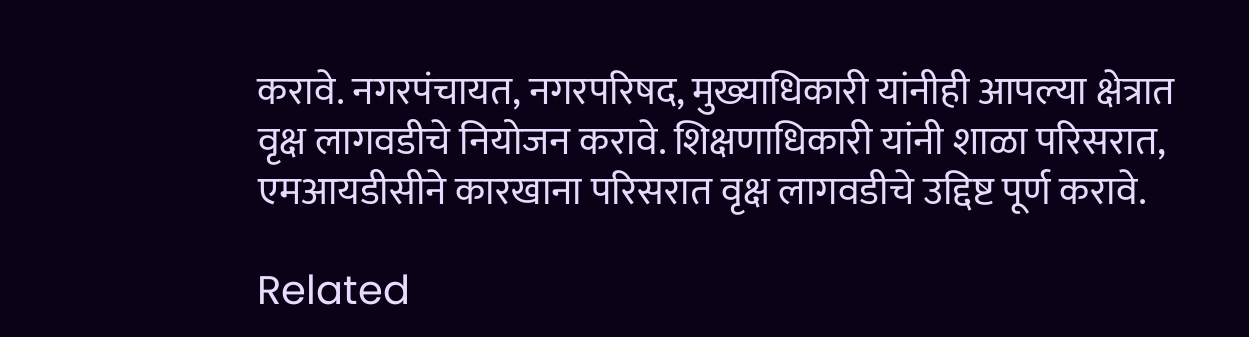करावे. नगरपंचायत, नगरपरिषद, मुख्याधिकारी यांनीही आपल्या क्षेत्रात वृक्ष लागवडीचे नियोजन करावे. शिक्षणाधिकारी यांनी शाळा परिसरात, एमआयडीसीने कारखाना परिसरात वृक्ष लागवडीचे उद्दिष्ट पूर्ण करावे.

Related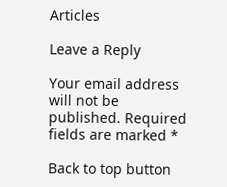Articles

Leave a Reply

Your email address will not be published. Required fields are marked *

Back to top button